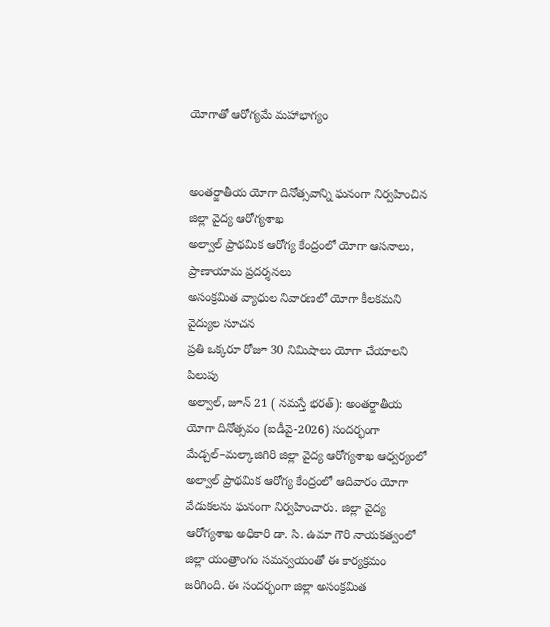యోగాతో ఆరోగ్యమే మహాభాగ్యం


అంతర్జాతీయ యోగా దినోత్సవాన్ని ఘనంగా నిర్వహించిన జిల్లా వైద్య ఆరోగ్యశాఖ
అల్వాల్ ప్రాథమిక ఆరోగ్య కేంద్రంలో యోగా ఆసనాలు, ప్రాణాయామ ప్రదర్శనలు
అసంక్రమిత వ్యాధుల నివారణలో యోగా కీలకమని వైద్యుల సూచన
ప్రతి ఒక్కరూ రోజూ 30 నిమిషాలు యోగా చేయాలని పిలుపు
అల్వాల్, జూన్ 21 ( నమస్తే భరత్): అంతర్జాతీయ యోగా దినోత్సవం (ఐడీవై-2026) సందర్భంగా మేడ్చల్–మల్కాజిగిరి జిల్లా వైద్య ఆరోగ్యశాఖ ఆధ్వర్యంలో అల్వాల్ ప్రాథమిక ఆరోగ్య కేంద్రంలో ఆదివారం యోగా వేడుకలను ఘనంగా నిర్వహించారు. జిల్లా వైద్య ఆరోగ్యశాఖ అధికారి డా. సి. ఉమా గౌరి నాయకత్వంలో జిల్లా యంత్రాంగం సమన్వయంతో ఈ కార్యక్రమం జరిగింది. ఈ సందర్భంగా జిల్లా అసంక్రమిత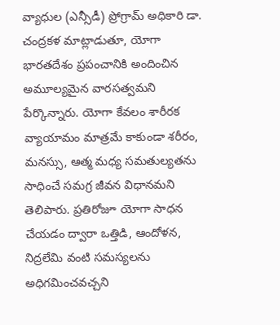వ్యాధుల (ఎన్సీడీ) ప్రోగ్రామ్ అధికారి డా. చంద్రకళ మాట్లాడుతూ, యోగా భారతదేశం ప్రపంచానికి అందించిన అమూల్యమైన వారసత్వమని పేర్కొన్నారు. యోగా కేవలం శారీరక వ్యాయామం మాత్రమే కాకుండా శరీరం, మనస్సు, ఆత్మ మధ్య సమతుల్యతను సాధించే సమగ్ర జీవన విధానమని తెలిపారు. ప్రతిరోజూ యోగా సాధన చేయడం ద్వారా ఒత్తిడి, ఆందోళన, నిద్రలేమి వంటి సమస్యలను అధిగమించవచ్చని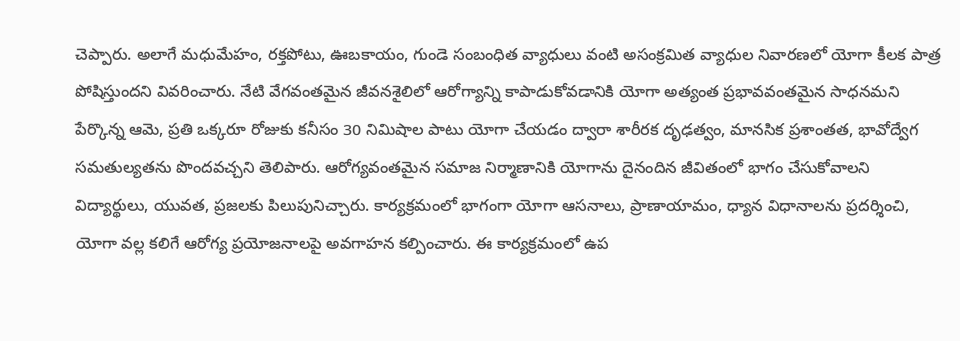చెప్పారు. అలాగే మధుమేహం, రక్తపోటు, ఊబకాయం, గుండె సంబంధిత వ్యాధులు వంటి అసంక్రమిత వ్యాధుల నివారణలో యోగా కీలక పాత్ర పోషిస్తుందని వివరించారు. నేటి వేగవంతమైన జీవనశైలిలో ఆరోగ్యాన్ని కాపాడుకోవడానికి యోగా అత్యంత ప్రభావవంతమైన సాధనమని పేర్కొన్న ఆమె, ప్రతి ఒక్కరూ రోజుకు కనీసం 30 నిమిషాల పాటు యోగా చేయడం ద్వారా శారీరక దృఢత్వం, మానసిక ప్రశాంతత, భావోద్వేగ సమతుల్యతను పొందవచ్చని తెలిపారు. ఆరోగ్యవంతమైన సమాజ నిర్మాణానికి యోగాను దైనందిన జీవితంలో భాగం చేసుకోవాలని విద్యార్థులు, యువత, ప్రజలకు పిలుపునిచ్చారు. కార్యక్రమంలో భాగంగా యోగా ఆసనాలు, ప్రాణాయామం, ధ్యాన విధానాలను ప్రదర్శించి, యోగా వల్ల కలిగే ఆరోగ్య ప్రయోజనాలపై అవగాహన కల్పించారు. ఈ కార్యక్రమంలో ఉప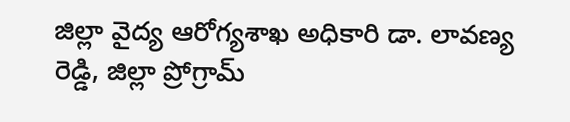జిల్లా వైద్య ఆరోగ్యశాఖ అధికారి డా. లావణ్య రెడ్డి, జిల్లా ప్రోగ్రామ్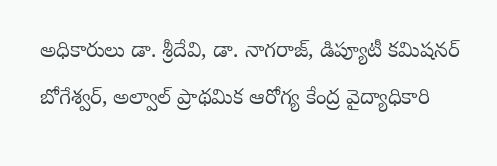అధికారులు డా. శ్రీదేవి, డా. నాగరాజ్, డిప్యూటీ కమిషనర్ బోగేశ్వర్, అల్వాల్ ప్రాథమిక ఆరోగ్య కేంద్ర వైద్యాధికారి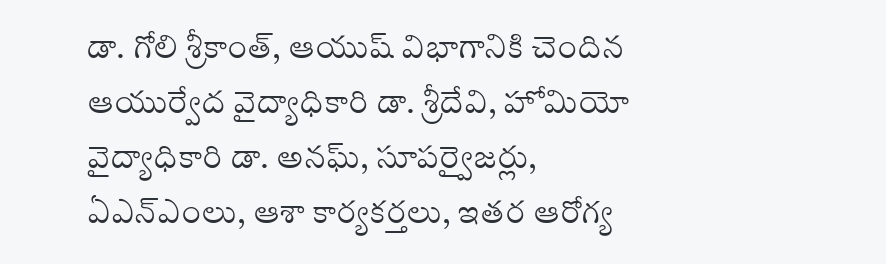డా. గోలి శ్రీకాంత్, ఆయుష్ విభాగానికి చెందిన ఆయుర్వేద వైద్యాధికారి డా. శ్రీదేవి, హోమియో వైద్యాధికారి డా. అనఘ్, సూపర్వైజర్లు, ఏఎన్ఎంలు, ఆశా కార్యకర్తలు, ఇతర ఆరోగ్య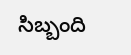సిబ్బంది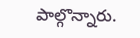పాల్గొన్నారు.